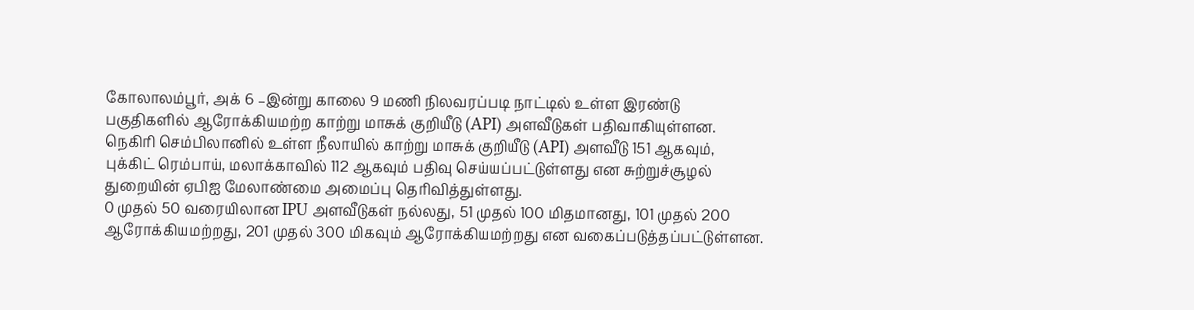கோலாலம்பூர், அக் 6 –இன்று காலை 9 மணி நிலவரப்படி நாட்டில் உள்ள இரண்டு
பகுதிகளில் ஆரோக்கியமற்ற காற்று மாசுக் குறியீடு (API) அளவீடுகள் பதிவாகியுள்ளன.
நெகிரி செம்பிலானில் உள்ள நீலாயில் காற்று மாசுக் குறியீடு (API) அளவீடு 151 ஆகவும்,
புக்கிட் ரெம்பாய், மலாக்காவில் 112 ஆகவும் பதிவு செய்யப்பட்டுள்ளது என சுற்றுச்சூழல்
துறையின் ஏபிஐ மேலாண்மை அமைப்பு தெரிவித்துள்ளது.
0 முதல் 50 வரையிலான IPU அளவீடுகள் நல்லது, 51 முதல் 100 மிதமானது, 101 முதல் 200 ஆரோக்கியமற்றது, 201 முதல் 300 மிகவும் ஆரோக்கியமற்றது என வகைப்படுத்தப்பட்டுள்ளன.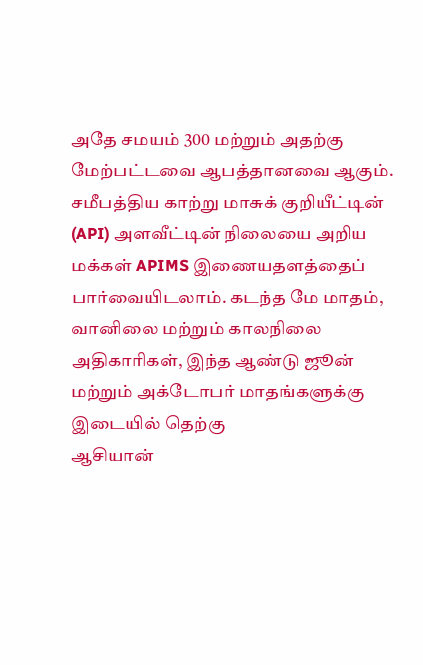அதே சமயம் 300 மற்றும் அதற்கு மேற்பட்டவை ஆபத்தானவை ஆகும்.
சமீபத்திய காற்று மாசுக் குறியீட்டின் (API) அளவீட்டின் நிலையை அறிய மக்கள் APIMS இணையதளத்தைப் பார்வையிடலாம். கடந்த மே மாதம், வானிலை மற்றும் காலநிலை அதிகாரிகள், இந்த ஆண்டு ஜூன் மற்றும் அக்டோபர் மாதங்களுக்கு இடையில் தெற்கு
ஆசியான்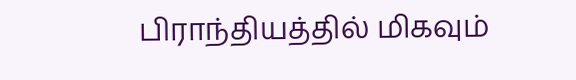பிராந்தியத்தில் மிகவும்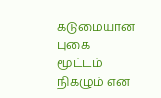கடுமையான புகை மூட்டம் நிகழும் என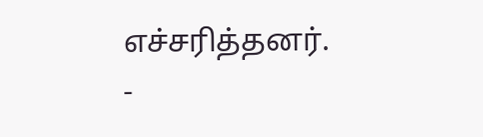எச்சரித்தனர்.
-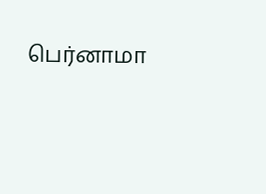பெர்னாமா